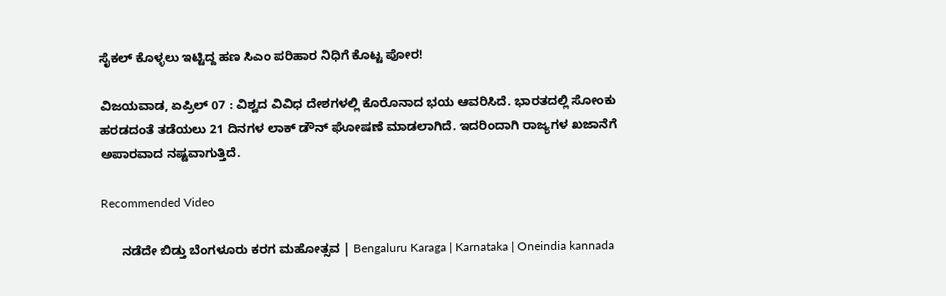ಸೈಕಲ್ ಕೊಳ್ಳಲು ಇಟ್ಟಿದ್ದ ಹಣ ಸಿಎಂ ಪರಿಹಾರ ನಿಧಿಗೆ ಕೊಟ್ಟ ಪೋರ!

ವಿಜಯವಾಡ, ಏಪ್ರಿಲ್ 07 : ವಿಶ್ವದ ವಿವಿಧ ದೇಶಗಳಲ್ಲಿ ಕೊರೊನಾದ ಭಯ ಆವರಿಸಿದೆ. ಭಾರತದಲ್ಲಿ ಸೋಂಕು ಹರಡದಂತೆ ತಡೆಯಲು 21 ದಿನಗಳ ಲಾಕ್ ಡೌನ್ ಘೋಷಣೆ ಮಾಡಲಾಗಿದೆ. ಇದರಿಂದಾಗಿ ರಾಜ್ಯಗಳ ಖಜಾನೆಗೆ ಅಪಾರವಾದ ನಷ್ಟವಾಗುತ್ತಿದೆ.

Recommended Video

      ನಡೆದೇ ಬಿಡ್ತು ಬೆಂಗಳೂರು ಕರಗ ಮಹೋತ್ಸವ | Bengaluru Karaga | Karnataka | Oneindia kannada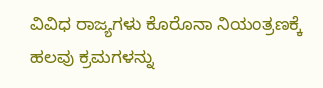ವಿವಿಧ ರಾಜ್ಯಗಳು ಕೊರೊನಾ ನಿಯಂತ್ರಣಕ್ಕೆ ಹಲವು ಕ್ರಮಗಳನ್ನು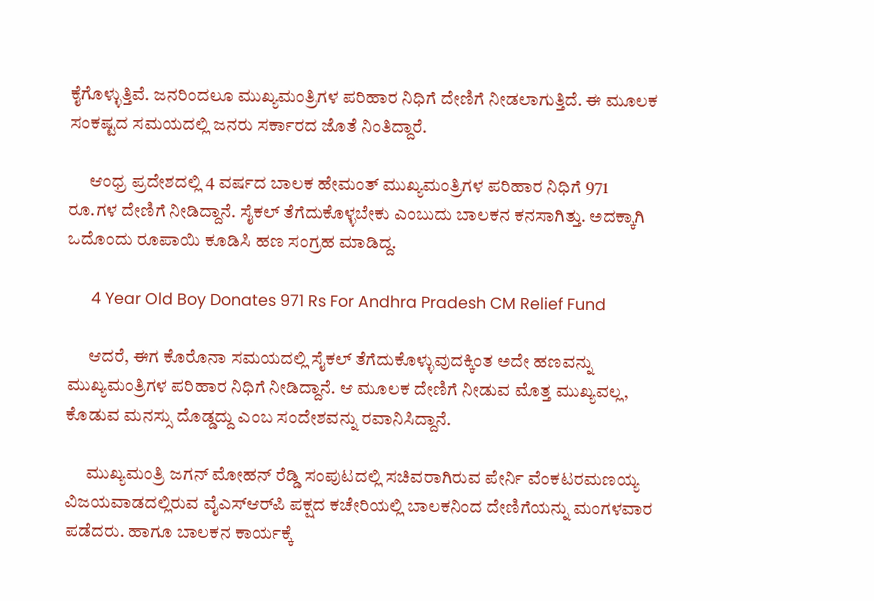ಕೈಗೊಳ್ಳುತ್ತಿವೆ. ಜನರಿಂದಲೂ ಮುಖ್ಯಮಂತ್ರಿಗಳ ಪರಿಹಾರ ನಿಧಿಗೆ ದೇಣಿಗೆ ನೀಡಲಾಗುತ್ತಿದೆ. ಈ ಮೂಲಕ ಸಂಕಷ್ಟದ ಸಮಯದಲ್ಲಿ ಜನರು ಸರ್ಕಾರದ ಜೊತೆ ನಿಂತಿದ್ದಾರೆ.

      ಆಂಧ್ರ ಪ್ರದೇಶದಲ್ಲಿ 4 ವರ್ಷದ ಬಾಲಕ ಹೇಮಂತ್ ಮುಖ್ಯಮಂತ್ರಿಗಳ ಪರಿಹಾರ ನಿಧಿಗೆ 971 ರೂ.ಗಳ ದೇಣಿಗೆ ನೀಡಿದ್ದಾನೆ. ಸೈಕಲ್ ತೆಗೆದುಕೊಳ್ಳಬೇಕು ಎಂಬುದು ಬಾಲಕನ ಕನಸಾಗಿತ್ತು. ಅದಕ್ಕಾಗಿ ಒದೊಂದು ರೂಪಾಯಿ ಕೂಡಿಸಿ ಹಣ ಸಂಗ್ರಹ ಮಾಡಿದ್ದ.

      4 Year Old Boy Donates 971 Rs For Andhra Pradesh CM Relief Fund

      ಆದರೆ, ಈಗ ಕೊರೊನಾ ಸಮಯದಲ್ಲಿ ಸೈಕಲ್ ತೆಗೆದುಕೊಳ್ಳುವುದಕ್ಕಿಂತ ಅದೇ ಹಣವನ್ನು ಮುಖ್ಯಮಂತ್ರಿಗಳ ಪರಿಹಾರ ನಿಧಿಗೆ ನೀಡಿದ್ದಾನೆ. ಆ ಮೂಲಕ ದೇಣಿಗೆ ನೀಡುವ ಮೊತ್ತ ಮುಖ್ಯವಲ್ಲ, ಕೊಡುವ ಮನಸ್ಸು ದೊಡ್ಡದ್ದು ಎಂಬ ಸಂದೇಶವನ್ನು ರವಾನಿಸಿದ್ದಾನೆ.

      ಮುಖ್ಯಮಂತ್ರಿ ಜಗನ್ ಮೋಹನ್ ರೆಡ್ಡಿ ಸಂಪುಟದಲ್ಲಿ ಸಚಿವರಾಗಿರುವ ಪೇರ್ನಿ ವೆಂಕಟರಮಣಯ್ಯ ವಿಜಯವಾಡದಲ್ಲಿರುವ ವೈಎಸ್ಆರ್‌ಪಿ ಪಕ್ಷದ ಕಚೇರಿಯಲ್ಲಿ ಬಾಲಕನಿಂದ ದೇಣಿಗೆಯನ್ನು ಮಂಗಳವಾರ ಪಡೆದರು. ಹಾಗೂ ಬಾಲಕನ ಕಾರ್ಯಕ್ಕೆ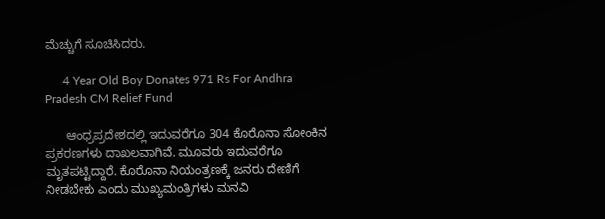ಮೆಚ್ಚುಗೆ ಸೂಚಿಸಿದರು.

      4 Year Old Boy Donates 971 Rs For Andhra Pradesh CM Relief Fund

      ಆಂಧ್ರಪ್ರದೇಶದಲ್ಲಿ ಇದುವರೆಗೂ 304 ಕೊರೊನಾ ಸೋಂಕಿನ ಪ್ರಕರಣಗಳು ದಾಖಲವಾಗಿವೆ. ಮೂವರು ಇದುವರೆಗೂ ಮೃತಪಟ್ಟಿದ್ದಾರೆ. ಕೊರೊನಾ ನಿಯಂತ್ರಣಕ್ಕೆ ಜನರು ದೇಣಿಗೆ ನೀಡಬೇಕು ಎಂದು ಮುಖ್ಯಮಂತ್ರಿಗಳು ಮನವಿ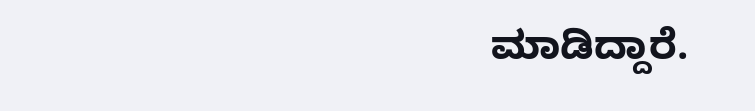ಮಾಡಿದ್ದಾರೆ.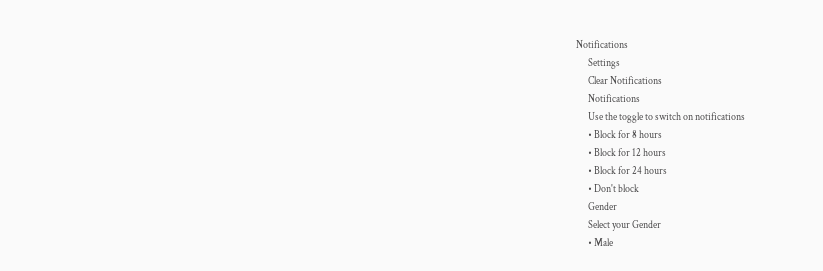Notifications
      Settings
      Clear Notifications
      Notifications
      Use the toggle to switch on notifications
      • Block for 8 hours
      • Block for 12 hours
      • Block for 24 hours
      • Don't block
      Gender
      Select your Gender
      • Male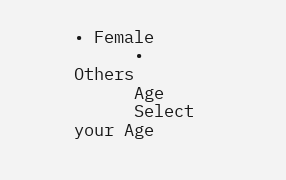• Female
      • Others
      Age
      Select your Age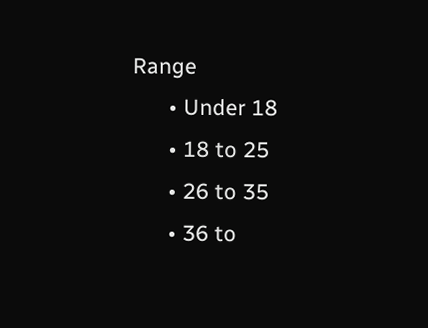Range
      • Under 18
      • 18 to 25
      • 26 to 35
      • 36 to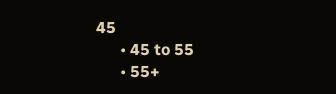45
      • 45 to 55
      • 55+